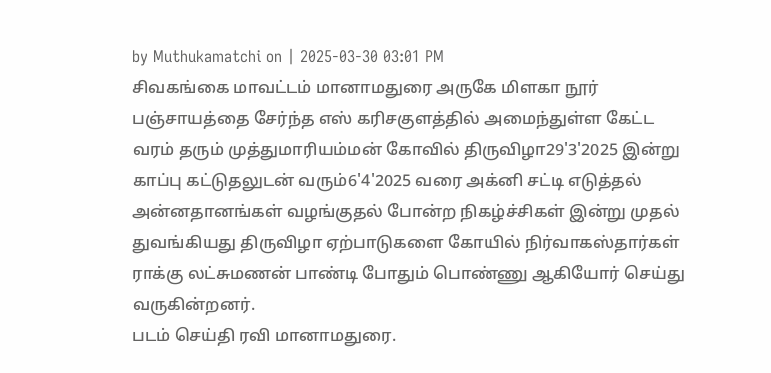by Muthukamatchi on | 2025-03-30 03:01 PM
சிவகங்கை மாவட்டம் மானாமதுரை அருகே மிளகா நூர் பஞ்சாயத்தை சேர்ந்த எஸ் கரிசகுளத்தில் அமைந்துள்ள கேட்ட வரம் தரும் முத்துமாரியம்மன் கோவில் திருவிழா29'3'2025 இன்று காப்பு கட்டுதலுடன் வரும்6'4'2025 வரை அக்னி சட்டி எடுத்தல் அன்னதானங்கள் வழங்குதல் போன்ற நிகழ்ச்சிகள் இன்று முதல் துவங்கியது திருவிழா ஏற்பாடுகளை கோயில் நிர்வாகஸ்தார்கள் ராக்கு லட்சுமணன் பாண்டி போதும் பொண்ணு ஆகியோர் செய்து வருகின்றனர்.
படம் செய்தி ரவி மானாமதுரை.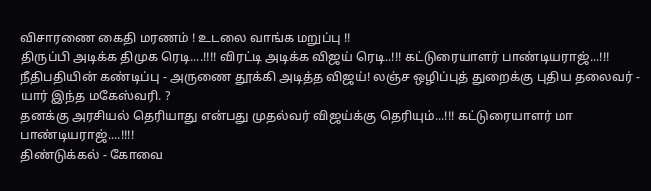விசாரணை கைதி மரணம் ! உடலை வாங்க மறுப்பு !!
திருப்பி அடிக்க திமுக ரெடி....!!!! விரட்டி அடிக்க விஜய் ரெடி..!!! கட்டுரையாளர் பாண்டியராஜ்...!!!
நீதிபதியின் கண்டிப்பு - அருணை தூக்கி அடித்த விஜய்! லஞ்ச ஒழிப்புத் துறைக்கு புதிய தலைவர் - யார் இந்த மகேஸ்வரி. ?
தனக்கு அரசியல் தெரியாது என்பது முதல்வர் விஜய்க்கு தெரியும்...!!! கட்டுரையாளர் மா பாண்டியராஜ்....!!!!
திண்டுக்கல் - கோவை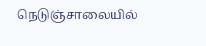நெடுஞ்சாலையில்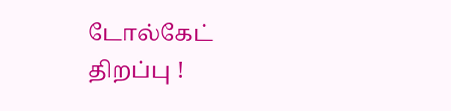டோல்கேட் திறப்பு !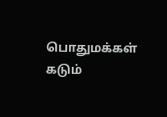பொதுமக்கள் கடும்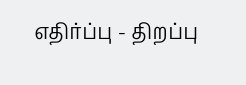எதிர்ப்பு - திறப்பு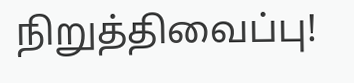நிறுத்திவைப்பு!